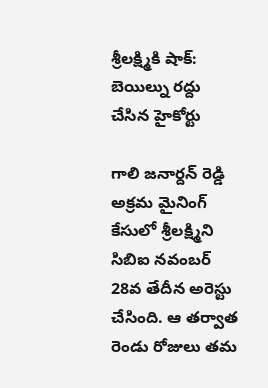శ్రీలక్ష్మికి షాక్: బెయిల్ను రద్దు చేసిన హైకోర్టు

గాలి జనార్దన్ రెడ్డి అక్రమ మైనింగ్ కేసులో శ్రీలక్ష్మిని సిబిఐ నవంబర్ 28వ తేదీన అరెస్టు చేసింది. ఆ తర్వాత రెండు రోజులు తమ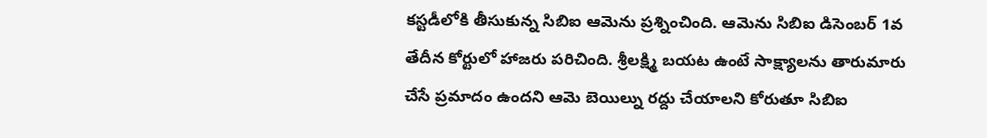కస్టడీలోకి తీసుకున్న సిబిఐ ఆమెను ప్రశ్నించింది. ఆమెను సిబిఐ డిసెంబర్ 1వ తేదీన కోర్టులో హాజరు పరిచింది. శ్రీలక్ష్మి బయట ఉంటే సాక్ష్యాలను తారుమారు చేసే ప్రమాదం ఉందని ఆమె బెయిల్ను రద్దు చేయాలని కోరుతూ సిబిఐ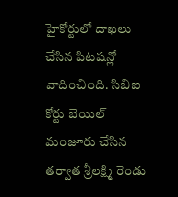హైకోర్టులో దాఖలు చేసిన పిటషన్లో వాదించింది. సిబిఐ కోర్టు బెయిల్ మంజూరు చేసిన తర్వాత శ్రీలక్ష్మి రెండు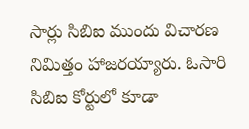సార్లు సిబిఐ ముందు విచారణ నిమిత్తం హాజరయ్యారు. ఓసారి సిబిఐ కోర్టులో కూడా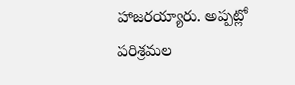హాజరయ్యారు. అప్పట్లో పరిశ్రమల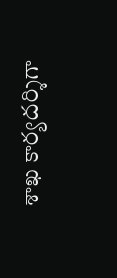శాఖ కార్యదర్శిగా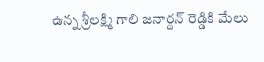ఉన్న శ్రీలక్ష్మి గాలి జనార్దన్ రెడ్డికి మేలు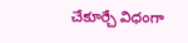చేకూర్చే విధంగా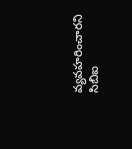వ్యవహరించారని సిబిఐ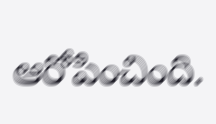ఆరోపించింది.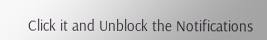Click it and Unblock the Notifications